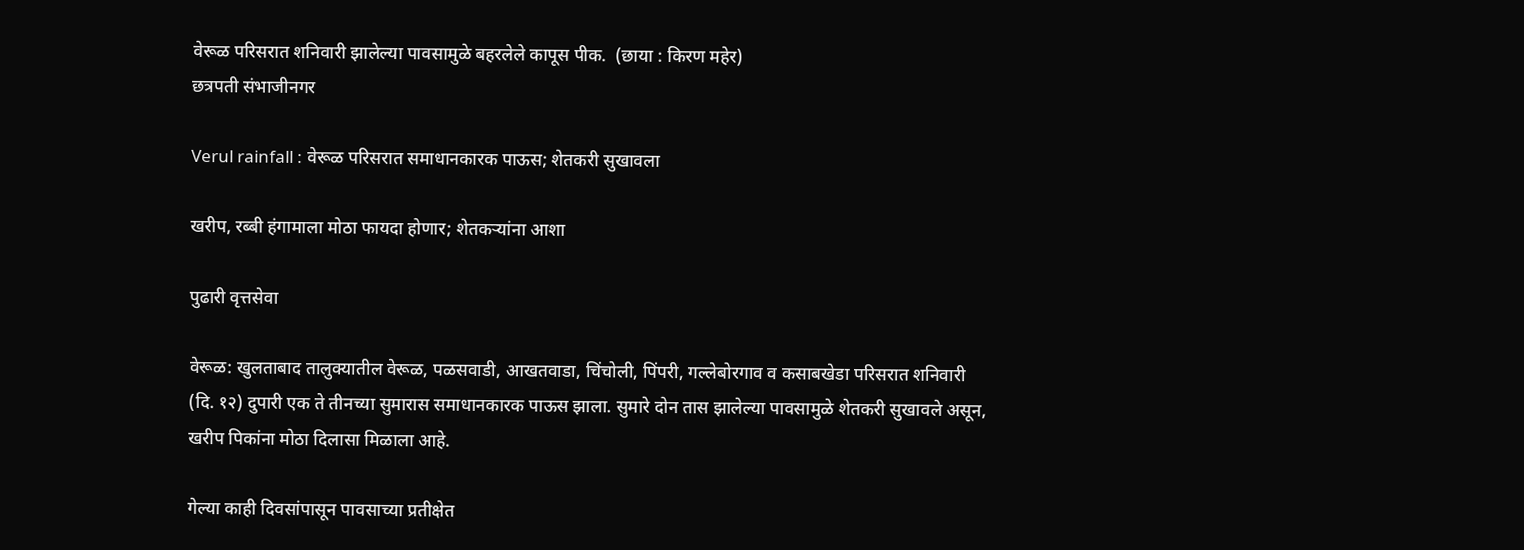वेरूळ परिसरात शनिवारी झालेल्या पावसामुळे बहरलेले कापूस पीक.  (छाया : किरण महेर)
छत्रपती संभाजीनगर

Verul rainfall : वेरूळ परिसरात समाधानकारक पाऊस; शेतकरी सुखावला

खरीप, रब्बी हंगामाला मोठा फायदा होणार; शेतकऱ्यांना आशा

पुढारी वृत्तसेवा

वेरूळ: खुलताबाद तालुक्यातील वेरूळ, पळसवाडी, आखतवाडा, चिंचोली, पिंपरी, गल्लेबोरगाव व कसाबखेडा परिसरात शनिवारी (दि. १२) दुपारी एक ते तीनच्या सुमारास समाधानकारक पाऊस झाला. सुमारे दोन तास झालेल्या पावसामुळे शेतकरी सुखावले असून, खरीप पिकांना मोठा दिलासा मिळाला आहे.

गेल्या काही दिवसांपासून पावसाच्या प्रतीक्षेत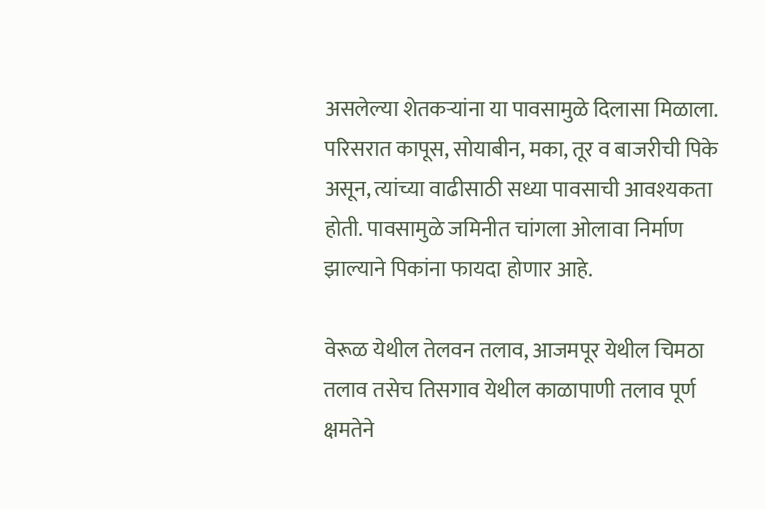असलेल्या शेतकऱ्यांना या पावसामुळे दिलासा मिळाला. परिसरात कापूस, सोयाबीन, मका, तूर व बाजरीची पिके असून, त्यांच्या वाढीसाठी सध्या पावसाची आवश्यकता होती. पावसामुळे जमिनीत चांगला ओलावा निर्माण झाल्याने पिकांना फायदा होणार आहे.

वेरूळ येथील तेलवन तलाव, आजमपूर येथील चिमठा तलाव तसेच तिसगाव येथील काळापाणी तलाव पूर्ण क्षमतेने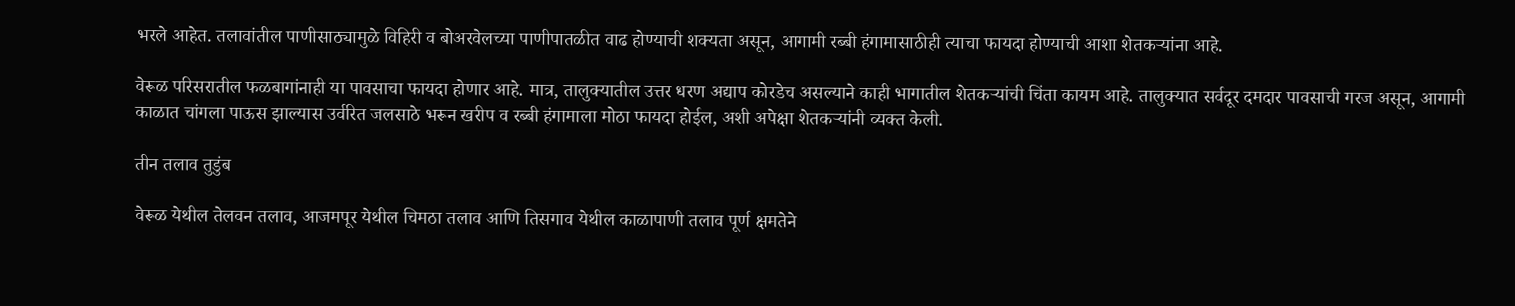भरले आहेत. तलावांतील पाणीसाठ्यामुळे विहिरी व बोअरवेलच्या पाणीपातळीत वाढ होण्याची शक्यता असून, आगामी रब्बी हंगामासाठीही त्याचा फायदा होण्याची आशा शेतकऱ्यांना आहे.

वेरूळ परिसरातील फळबागांनाही या पावसाचा फायदा होणार आहे. मात्र, तालुक्यातील उत्तर धरण अद्याप कोरडेच असल्याने काही भागातील शेतकऱ्यांची चिंता कायम आहे. तालुक्यात सर्वदूर दमदार पावसाची गरज असून, आगामी काळात चांगला पाऊस झाल्यास उर्वरित जलसाठे भरून खरीप व रब्बी हंगामाला मोठा फायदा होईल, अशी अपेक्षा शेतकऱ्यांनी व्यक्त केली.

तीन तलाव तुडुंब

वेरूळ येथील तेलवन तलाव, आजमपूर येथील चिमठा तलाव आणि तिसगाव येथील काळापाणी तलाव पूर्ण क्षमतेने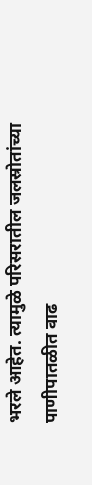भरले आहेत. त्यामुळे परिसरातील जलस्रोतांच्या पाणीपातळीत वाढ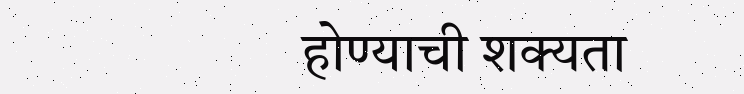होण्याची शक्यता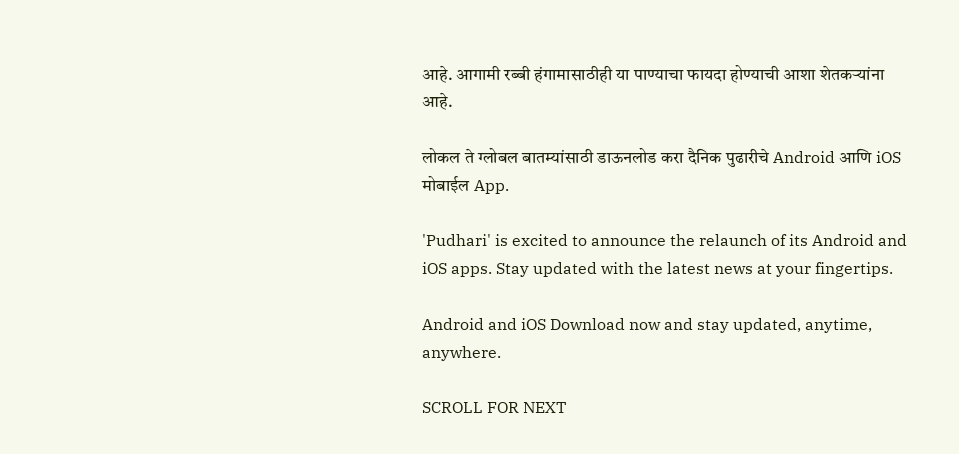आहे. आगामी रब्बी हंगामासाठीही या पाण्याचा फायदा होण्याची आशा शेतकऱ्यांना आहे.

लोकल ते ग्लोबल बातम्यांसाठी डाऊनलोड करा दैनिक पुढारीचे Android आणि iOS मोबाईल App.

'Pudhari' is excited to announce the relaunch of its Android and iOS apps. Stay updated with the latest news at your fingertips.

Android and iOS Download now and stay updated, anytime, anywhere.

SCROLL FOR NEXT